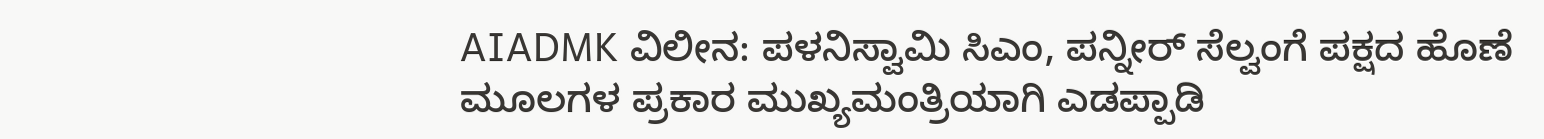AIADMK ವಿಲೀನ: ಪಳನಿಸ್ವಾಮಿ ಸಿಎಂ, ಪನ್ನೀರ್ ಸೆಲ್ವಂಗೆ ಪಕ್ಷದ ಹೊಣೆ
ಮೂಲಗಳ ಪ್ರಕಾರ ಮುಖ್ಯಮಂತ್ರಿಯಾಗಿ ಎಡಪ್ಪಾಡಿ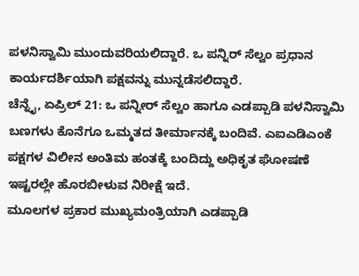ಪಳನಿಸ್ವಾಮಿ ಮುಂದುವರಿಯಲಿದ್ದಾರೆ. ಒ ಪನ್ನಿರ್ ಸೆಲ್ವಂ ಪ್ರಧಾನ ಕಾರ್ಯದರ್ಶಿಯಾಗಿ ಪಕ್ಷವನ್ನು ಮುನ್ನಡೆಸಲಿದ್ದಾರೆ.
ಚೆನ್ನೈ, ಏಪ್ರಿಲ್ 21: ಒ ಪನ್ನೀರ್ ಸೆಲ್ವಂ ಹಾಗೂ ಎಡಪ್ಪಾಡಿ ಪಳನಿಸ್ವಾಮಿ ಬಣಗಳು ಕೊನೆಗೂ ಒಮ್ಮತದ ತೀರ್ಮಾನಕ್ಕೆ ಬಂದಿವೆ. ಎಐಎಡಿಎಂಕೆ ಪಕ್ಷಗಳ ವಿಲೀನ ಅಂತಿಮ ಹಂತಕ್ಕೆ ಬಂದಿದ್ದು ಅಧಿಕೃತ ಘೋಷಣೆ ಇಷ್ಟರಲ್ಲೇ ಹೊರಬೀಳುವ ನಿರೀಕ್ಷೆ ಇದೆ.
ಮೂಲಗಳ ಪ್ರಕಾರ ಮುಖ್ಯಮಂತ್ರಿಯಾಗಿ ಎಡಪ್ಪಾಡಿ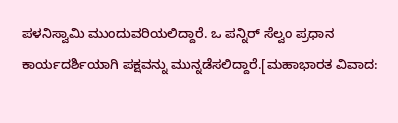ಪಳನಿಸ್ವಾಮಿ ಮುಂದುವರಿಯಲಿದ್ದಾರೆ. ಒ ಪನ್ನಿರ್ ಸೆಲ್ವಂ ಪ್ರಧಾನ ಕಾರ್ಯದರ್ಶಿಯಾಗಿ ಪಕ್ಷವನ್ನು ಮುನ್ನಡೆಸಲಿದ್ದಾರೆ.[ಮಹಾಭಾರತ ವಿವಾದ: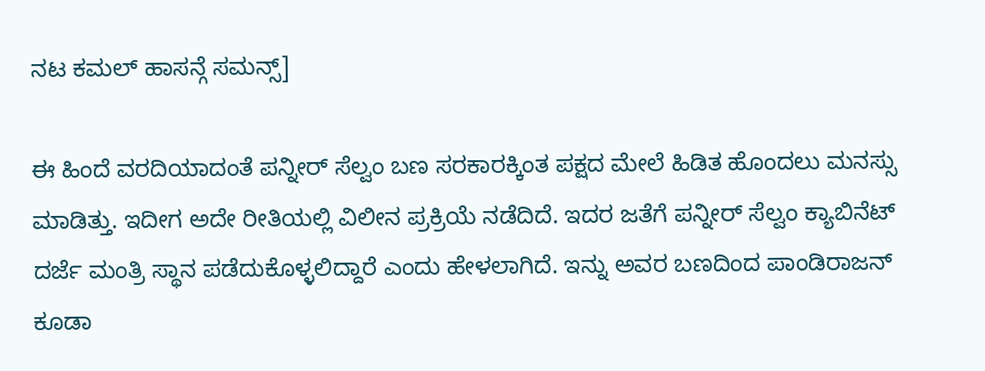ನಟ ಕಮಲ್ ಹಾಸನ್ಗೆ ಸಮನ್ಸ್]

ಈ ಹಿಂದೆ ವರದಿಯಾದಂತೆ ಪನ್ನೀರ್ ಸೆಲ್ವಂ ಬಣ ಸರಕಾರಕ್ಕಿಂತ ಪಕ್ಷದ ಮೇಲೆ ಹಿಡಿತ ಹೊಂದಲು ಮನಸ್ಸು ಮಾಡಿತ್ತು. ಇದೀಗ ಅದೇ ರೀತಿಯಲ್ಲಿ ವಿಲೀನ ಪ್ರಕ್ರಿಯೆ ನಡೆದಿದೆ. ಇದರ ಜತೆಗೆ ಪನ್ನೀರ್ ಸೆಲ್ವಂ ಕ್ಯಾಬಿನೆಟ್ ದರ್ಜೆ ಮಂತ್ರಿ ಸ್ಥಾನ ಪಡೆದುಕೊಳ್ಳಲಿದ್ದಾರೆ ಎಂದು ಹೇಳಲಾಗಿದೆ. ಇನ್ನು ಅವರ ಬಣದಿಂದ ಪಾಂಡಿರಾಜನ್ ಕೂಡಾ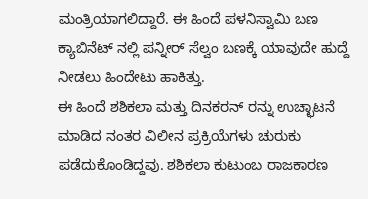ಮಂತ್ರಿಯಾಗಲಿದ್ದಾರೆ. ಈ ಹಿಂದೆ ಪಳನಿಸ್ವಾಮಿ ಬಣ ಕ್ಯಾಬಿನೆಟ್ ನಲ್ಲಿ ಪನ್ನೀರ್ ಸೆಲ್ವಂ ಬಣಕ್ಕೆ ಯಾವುದೇ ಹುದ್ದೆ ನೀಡಲು ಹಿಂದೇಟು ಹಾಕಿತ್ತು.
ಈ ಹಿಂದೆ ಶಶಿಕಲಾ ಮತ್ತು ದಿನಕರನ್ ರನ್ನು ಉಚ್ಛಾಟನೆ ಮಾಡಿದ ನಂತರ ವಿಲೀನ ಪ್ರಕ್ರಿಯೆಗಳು ಚುರುಕು ಪಡೆದುಕೊಂಡಿದ್ದವು. ಶಶಿಕಲಾ ಕುಟುಂಬ ರಾಜಕಾರಣ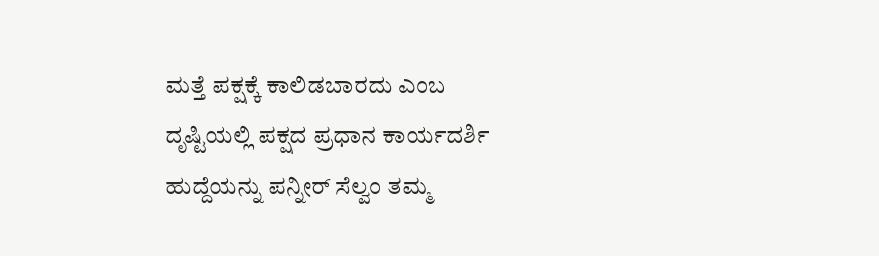ಮತ್ತೆ ಪಕ್ಷಕ್ಕೆ ಕಾಲಿಡಬಾರದು ಎಂಬ ದೃಷ್ಟಿಯಲ್ಲಿ ಪಕ್ಷದ ಪ್ರಧಾನ ಕಾರ್ಯದರ್ಶಿ ಹುದ್ದೆಯನ್ನು ಪನ್ನೀರ್ ಸೆಲ್ವಂ ತಮ್ಮ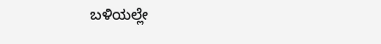ಬಳಿಯಲ್ಲೇ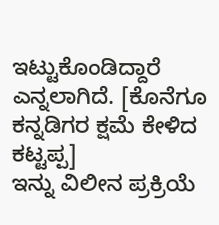ಇಟ್ಟುಕೊಂಡಿದ್ದಾರೆ ಎನ್ನಲಾಗಿದೆ. [ಕೊನೆಗೂ ಕನ್ನಡಿಗರ ಕ್ಷಮೆ ಕೇಳಿದ ಕಟ್ಟಪ್ಪ]
ಇನ್ನು ವಿಲೀನ ಪ್ರಕ್ರಿಯೆ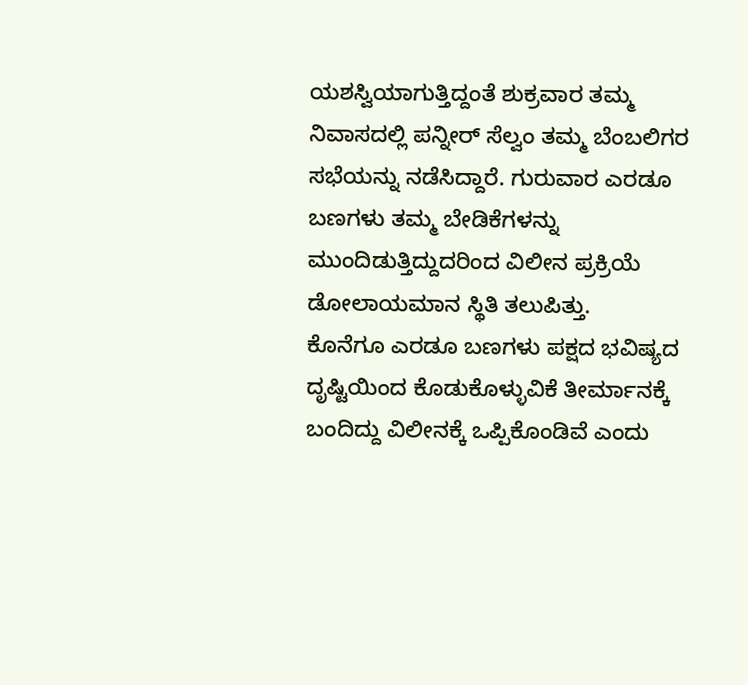ಯಶಸ್ವಿಯಾಗುತ್ತಿದ್ದಂತೆ ಶುಕ್ರವಾರ ತಮ್ಮ ನಿವಾಸದಲ್ಲಿ ಪನ್ನೀರ್ ಸೆಲ್ವಂ ತಮ್ಮ ಬೆಂಬಲಿಗರ ಸಭೆಯನ್ನು ನಡೆಸಿದ್ದಾರೆ. ಗುರುವಾರ ಎರಡೂ ಬಣಗಳು ತಮ್ಮ ಬೇಡಿಕೆಗಳನ್ನು ಮುಂದಿಡುತ್ತಿದ್ದುದರಿಂದ ವಿಲೀನ ಪ್ರಕ್ರಿಯೆ ಡೋಲಾಯಮಾನ ಸ್ಥಿತಿ ತಲುಪಿತ್ತು.
ಕೊನೆಗೂ ಎರಡೂ ಬಣಗಳು ಪಕ್ಷದ ಭವಿಷ್ಯದ ದೃಷ್ಟಿಯಿಂದ ಕೊಡುಕೊಳ್ಳುವಿಕೆ ತೀರ್ಮಾನಕ್ಕೆ ಬಂದಿದ್ದು ವಿಲೀನಕ್ಕೆ ಒಪ್ಪಿಕೊಂಡಿವೆ ಎಂದು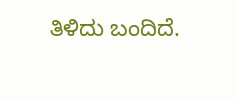ತಿಳಿದು ಬಂದಿದೆ.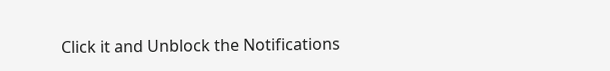Click it and Unblock the Notifications